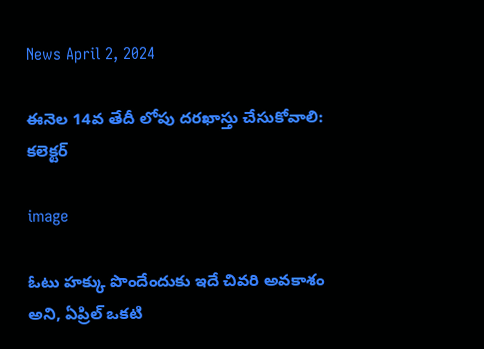News April 2, 2024

ఈనెల 14వ తేదీ లోపు దరఖాస్తు చేసుకోవాలి: కలెక్టర్

image

ఓటు హక్కు పొందేందుకు ఇదే చివరి అవకాశం అని, ఏప్రిల్ ఒకటి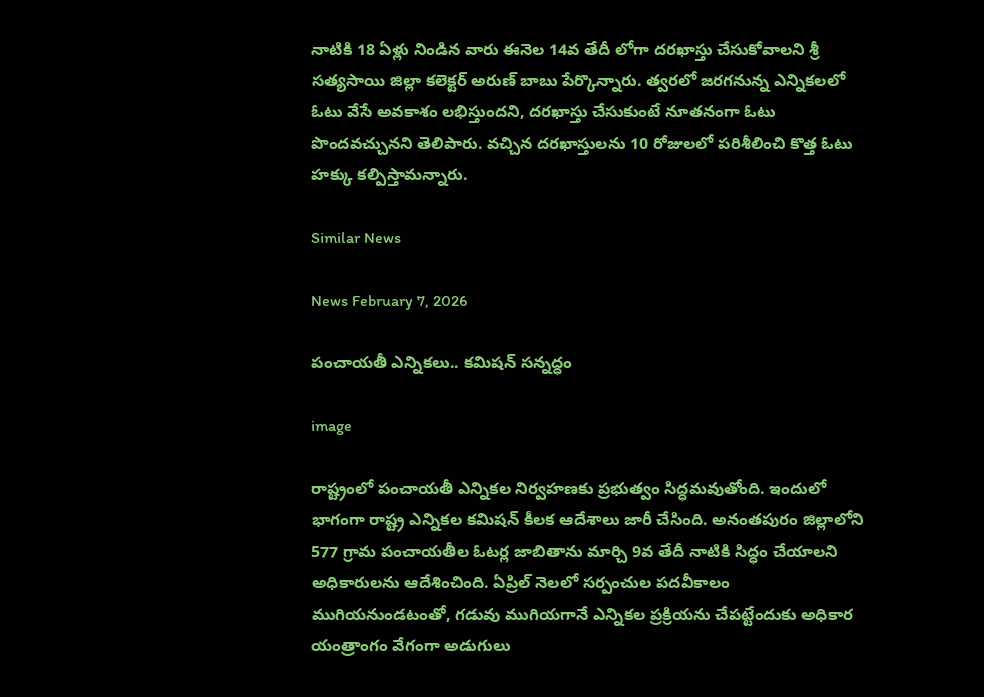నాటికి 18 ఏళ్లు నిండిన వారు ఈనెల 14వ తేదీ లోగా దరఖాస్తు చేసుకోవాలని శ్రీ సత్యసాయి జిల్లా కలెక్టర్ అరుణ్ బాబు పేర్కొన్నారు. త్వరలో జరగనున్న ఎన్నికలలో ఓటు వేసే అవకాశం లభిస్తుందని, దరఖాస్తు చేసుకుంటే నూతనంగా ఓటు పొందవచ్చునని తెలిపారు. వచ్చిన దరఖాస్తులను 10 రోజులలో పరిశీలించి కొత్త ఓటు హక్కు కల్పిస్తామన్నారు.

Similar News

News February 7, 2026

పంచాయతీ ఎన్నికలు.. కమిషన్ సన్నద్ధం

image

రాష్ట్రంలో పంచాయతీ ఎన్నికల నిర్వహణకు ప్రభుత్వం సిద్ధమవుతోంది. ఇందులో భాగంగా రాష్ట్ర ఎన్నికల కమిషన్ కీలక ఆదేశాలు జారీ చేసింది. అనంతపురం జిల్లాలోని 577 గ్రామ పంచాయతీల ఓటర్ల జాబితాను మార్చి 9వ తేదీ నాటికి సిద్ధం చేయాలని అధికారులను ఆదేశించింది. ఏప్రిల్ నెలలో సర్పంచుల పదవీకాలం ముగియనుండటంతో, గడువు ముగియగానే ఎన్నికల ప్రక్రియను చేపట్టేందుకు అధికార యంత్రాంగం వేగంగా అడుగులు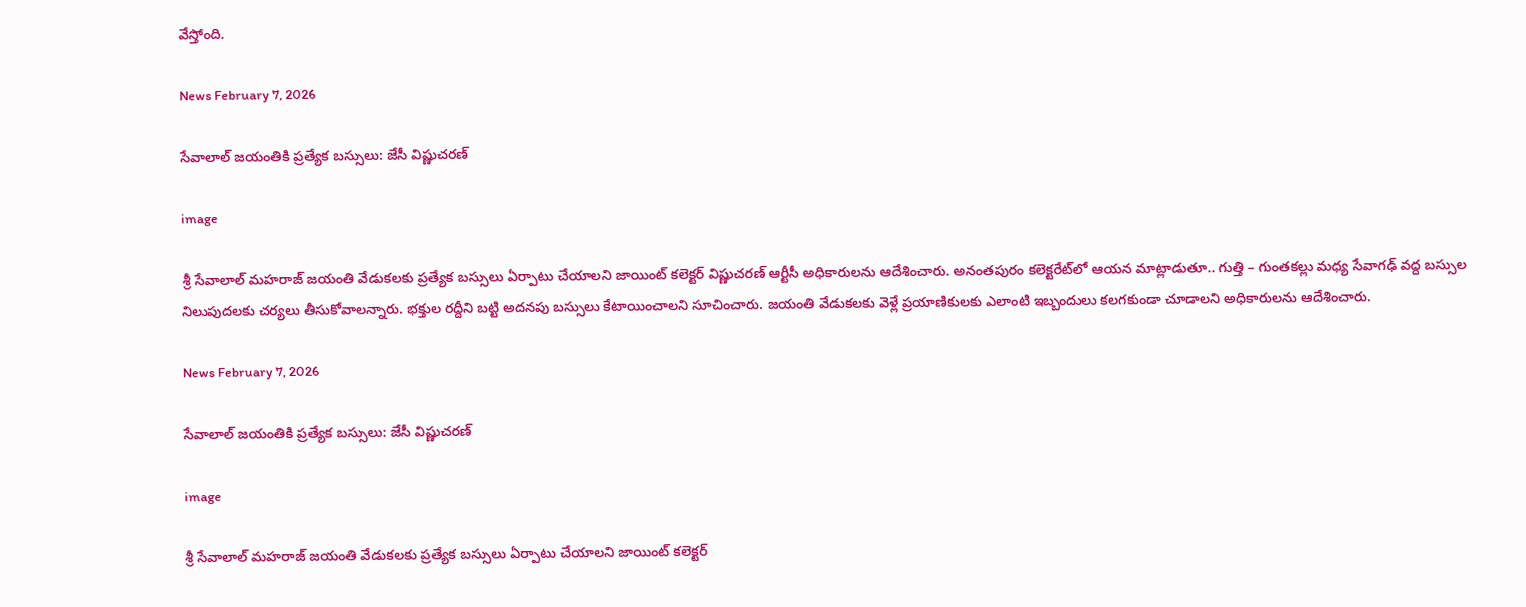వేస్తోంది.

News February 7, 2026

సేవాలాల్ జయంతికి ప్రత్యేక బస్సులు: జేసీ విష్ణుచరణ్

image

శ్రీ సేవాలాల్ మహరాజ్ జయంతి వేడుకలకు ప్రత్యేక బస్సులు ఏర్పాటు చేయాలని జాయింట్ కలెక్టర్ విష్ణుచరణ్ ఆర్టీసీ అధికారులను ఆదేశించారు. అనంతపురం కలెక్టరేట్‌లో ఆయన మాట్లాడుతూ.. గుత్తి – గుంతకల్లు మధ్య సేవాగఢ్ వద్ద బస్సుల నిలుపుదలకు చర్యలు తీసుకోవాలన్నారు. భక్తుల రద్దీని బట్టి అదనపు బస్సులు కేటాయించాలని సూచించారు. జయంతి వేడుకలకు వెళ్లే ప్రయాణికులకు ఎలాంటి ఇబ్బందులు కలగకుండా చూడాలని అధికారులను ఆదేశించారు.

News February 7, 2026

సేవాలాల్ జయంతికి ప్రత్యేక బస్సులు: జేసీ విష్ణుచరణ్

image

శ్రీ సేవాలాల్ మహరాజ్ జయంతి వేడుకలకు ప్రత్యేక బస్సులు ఏర్పాటు చేయాలని జాయింట్ కలెక్టర్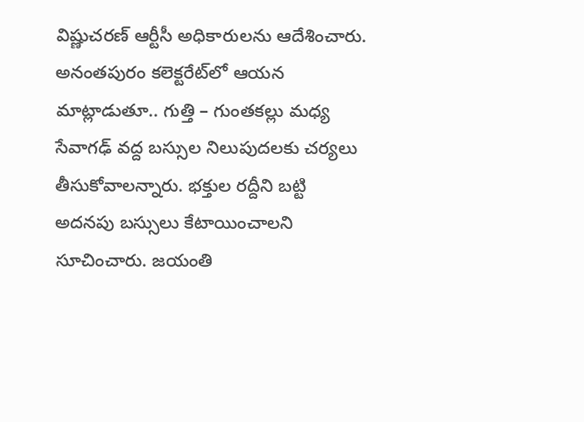విష్ణుచరణ్ ఆర్టీసీ అధికారులను ఆదేశించారు. అనంతపురం కలెక్టరేట్‌లో ఆయన మాట్లాడుతూ.. గుత్తి – గుంతకల్లు మధ్య సేవాగఢ్ వద్ద బస్సుల నిలుపుదలకు చర్యలు తీసుకోవాలన్నారు. భక్తుల రద్దీని బట్టి అదనపు బస్సులు కేటాయించాలని సూచించారు. జయంతి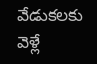వేడుకలకు వెళ్లే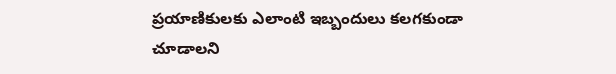ప్రయాణికులకు ఎలాంటి ఇబ్బందులు కలగకుండా చూడాలని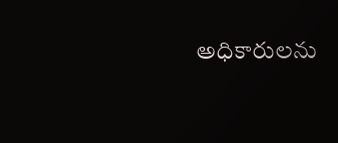అధికారులను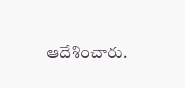ఆదేశించారు.